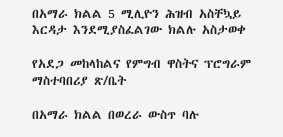በአማራ ክልል 5 ሚሊዮን ሕዝብ አስቸኳይ እርዳታ እንደሚያስፈልገው ክልሉ አስታወቀ

የአደጋ መከላከልና የምግብ ዋስትና ፕሮግራም ማስተባበሪያ ጽ/ቤት

በአማራ ክልል በወረራ ውስጥ ባሉ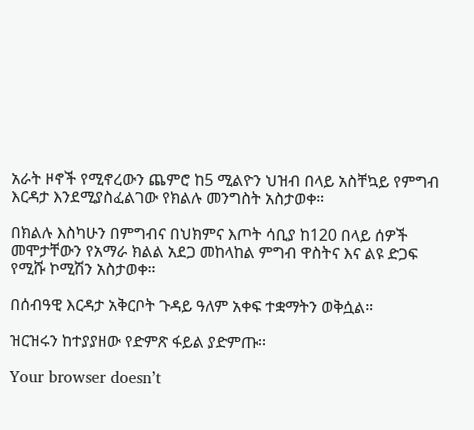አራት ዞኖች የሚኖረውን ጨምሮ ከ5 ሚልዮን ህዝብ በላይ አስቸኳይ የምግብ እርዳታ እንደሚያስፈልገው የክልሉ መንግስት አስታወቀ።

በክልሉ እስካሁን በምግብና በህክምና እጦት ሳቢያ ከ120 በላይ ሰዎች መሞታቸውን የአማራ ክልል አደጋ መከላከል ምግብ ዋስትና እና ልዩ ድጋፍ የሚሹ ኮሚሽን አስታወቀ።

በሰብዓዊ እርዳታ አቅርቦት ጉዳይ ዓለም አቀፍ ተቋማትን ወቅሷል።

ዝርዝሩን ከተያያዘው የድምጽ ፋይል ያድምጡ፡፡

Your browser doesn’t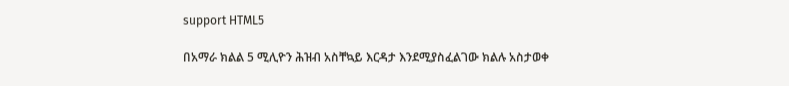support HTML5

በአማራ ክልል 5 ሚሊዮን ሕዝብ አስቸኳይ እርዳታ እንደሚያስፈልገው ክልሉ አስታወቀ